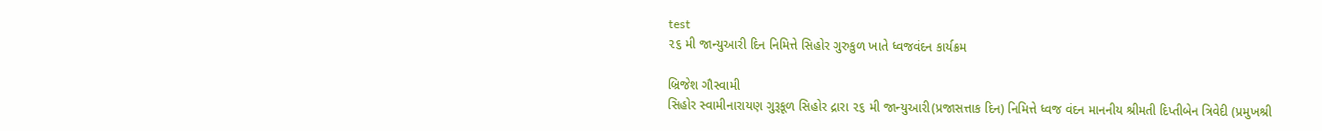test
૨૬ મી જાન્યુઆરી દિન નિમિત્તે સિહોર ગુરુકુળ ખાતે ધ્વજવંદન કાર્યક્રમ

બ્રિજેશ ગૌસ્વામી
સિહોર સ્વામીનારાયણ ગુરૂકૂળ સિહોર દ્રારા ૨૬ મી જાન્યુઆરી(પ્રજાસત્તાક દિન) નિમિત્તે ધ્વજ વંદન માનનીય શ્રીમતી દિપ્તીબેન ત્રિવેદી (પ્રમુખશ્રી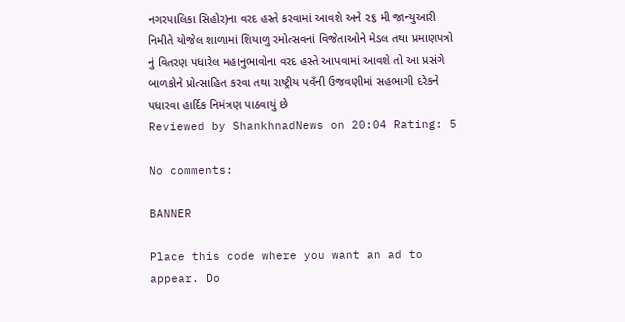નગરપાલિકા સિહોર)ના વરદ હસ્તે કરવામાં આવશે અને ૨૬ મી જાન્યુઆરી નિમીતે યોજેલ શાળામાં શિયાળુ રમોત્સવનાં વિજેતાઓને મેડલ તથા પ્રમાણપત્રો નું વિતરણ પધારેલ મહાનુભાવોના વરદ હસ્તે આપવામાં આવશે તો આ પ્રસંગે બાળકોને પ્રોત્સાહિત કરવા તથા રાષ્ટ્રીય પવઁની ઉજવણીમાં સહભાગી દરેકને પધારવા હાર્દિક નિમંત્રણ પાઠવાયું છે
Reviewed by ShankhnadNews on 20:04 Rating: 5

No comments:

BANNER

Place this code where you want an ad to appear. Do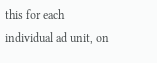this for each individual ad unit, on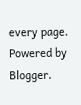every page.
Powered by Blogger.